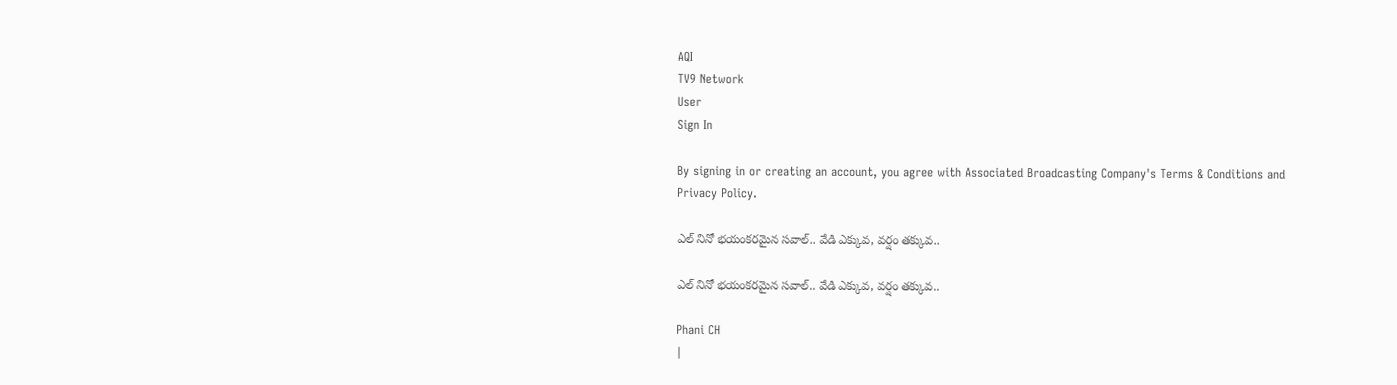AQI
TV9 Network
User
Sign In

By signing in or creating an account, you agree with Associated Broadcasting Company's Terms & Conditions and Privacy Policy.

ఎల్ నినో భయంకరమైన సవాల్.. వేడి ఎక్కువ, వర్షం తక్కువ..

ఎల్ నినో భయంకరమైన సవాల్.. వేడి ఎక్కువ, వర్షం తక్కువ..

Phani CH
|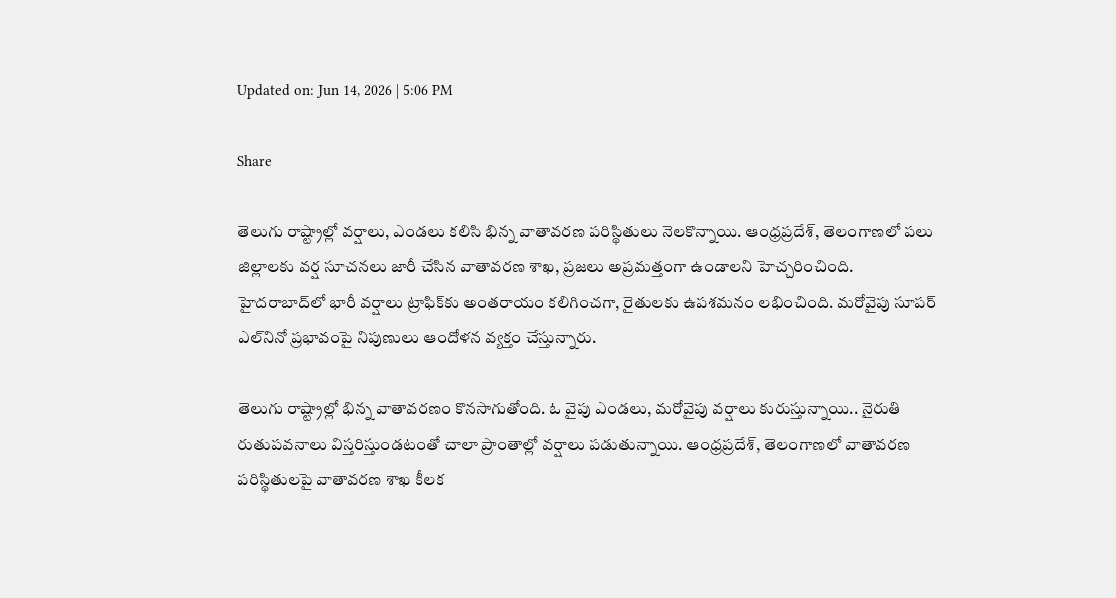Updated on: Jun 14, 2026 | 5:06 PM

Share

తెలుగు రాష్ట్రాల్లో వర్షాలు, ఎండలు కలిసి భిన్న వాతావరణ పరిస్థితులు నెలకొన్నాయి. ఆంధ్రప్రదేశ్, తెలంగాణలో పలు జిల్లాలకు వర్ష సూచనలు జారీ చేసిన వాతావరణ శాఖ, ప్రజలు అప్రమత్తంగా ఉండాలని హెచ్చరించింది. హైదరాబాద్‌లో భారీ వర్షాలు ట్రాఫిక్‌కు అంతరాయం కలిగించగా, రైతులకు ఉపశమనం లభించింది. మరోవైపు సూపర్ ఎల్‌నినో ప్రభావంపై నిపుణులు ఆందోళన వ్యక్తం చేస్తున్నారు.

తెలుగు రాష్ట్రాల్లో భిన్న వాతావరణం కొనసాగుతోంది. ఓ వైపు ఎండలు, మరోవైపు వర్షాలు కురుస్తున్నాయి.. నైరుతి రుతుపవనాలు విస్తరిస్తుండటంతో చాలా ప్రాంతాల్లో వర్షాలు పడుతున్నాయి. ఆంధ్రప్రదేశ్, తెలంగాణలో వాతావరణ పరిస్థితులపై వాతావరణ శాఖ కీలక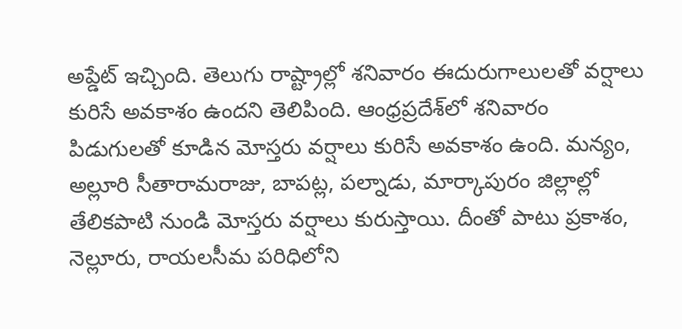అప్డేట్ ఇచ్చింది. తెలుగు రాష్ట్రాల్లో శనివారం ఈదురుగాలులతో వర్షాలు కురిసే అవకాశం ఉందని తెలిపింది. ఆంధ్రప్రదేశ్‌లో శనివారం పిడుగులతో కూడిన మోస్తరు వర్షాలు కురిసే అవకాశం ఉంది. మన్యం, అల్లూరి సీతారామరాజు, బాపట్ల, పల్నాడు, మార్కాపురం జిల్లాల్లో తేలికపాటి నుండి మోస్తరు వర్షాలు కురుస్తాయి. దీంతో పాటు ప్రకాశం, నెల్లూరు, రాయలసీమ పరిధిలోని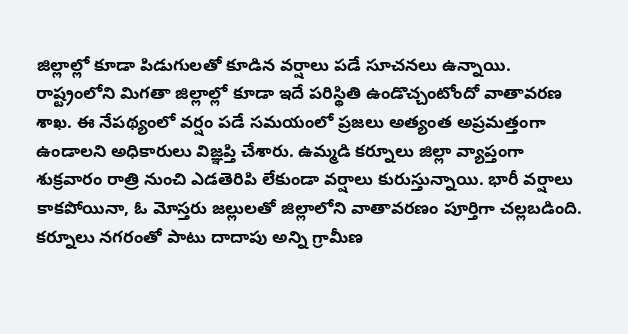జిల్లాల్లో కూడా పిడుగులతో కూడిన వర్షాలు పడే సూచనలు ఉన్నాయి. రాష్ట్రంలోని మిగతా జిల్లాల్లో కూడా ఇదే పరిస్థితి ఉండొచ్చంటోందో వాతావరణ శాఖ. ఈ నేపథ్యంలో వర్షం పడే సమయంలో ప్రజలు అత్యంత అప్రమత్తంగా ఉండాలని అధికారులు విజ్ఞప్తి చేశారు. ఉమ్మడి కర్నూలు జిల్లా వ్యాప్తంగా శుక్రవారం రాత్రి నుంచి ఎడతెరిపి లేకుండా వర్షాలు కురుస్తున్నాయి. భారీ వర్షాలు కాకపోయినా, ఓ మోస్తరు జల్లులతో జిల్లాలోని వాతావరణం పూర్తిగా చల్లబడింది. కర్నూలు నగరంతో పాటు దాదాపు అన్ని గ్రామీణ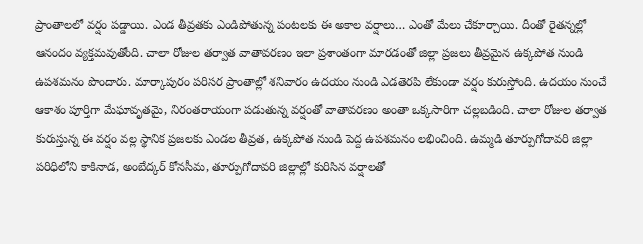ప్రాంతాలలో వర్షం పడ్డాయి. ఎండ తీవ్రతకు ఎండిపోతున్న పంటలకు ఈ అకాల వర్షాలు… ఎంతో మేలు చేకూర్చాయి. దీంతో రైతన్నల్లో ఆనందం వ్యక్తమవుతోంది. చాలా రోజుల తర్వాత వాతావరణం ఇలా ప్రశాంతంగా మారడంతో జిల్లా ప్రజలు తీవ్రమైన ఉక్కపోత నుండి ఉపశమనం పొందారు. మార్కాపురం పరిసర ప్రాంతాల్లో శనివారం ఉదయం నుండి ఎడతెరపి లేకుండా వర్షం కురుస్తోంది. ఉదయం నుంచే ఆకాశం పూర్తిగా మేఘావృతమై, నిరంతరాయంగా పడుతున్న వర్షంతో వాతావరణం అంతా ఒక్కసారిగా చల్లబడింది. చాలా రోజుల తర్వాత కురుస్తున్న ఈ వర్షం వల్ల స్థానిక ప్రజలకు ఎండల తీవ్రత, ఉక్కపోత నుండి పెద్ద ఉపశమనం లభించింది. ఉమ్మడి తూర్పుగోదావరి జిల్లా పరిధిలోని కాకినాడ, అంబేద్కర్ కోనసీమ, తూర్పుగోదావరి జిల్లాల్లో కురిసిన వర్షాలతో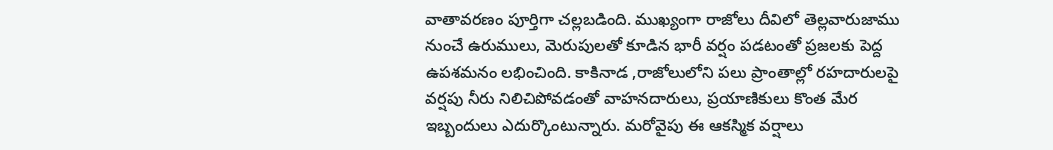వాతావరణం పూర్తిగా చల్లబడింది. ముఖ్యంగా రాజోలు దీవిలో తెల్లవారుజాము నుంచే ఉరుములు, మెరుపులతో కూడిన భారీ వర్షం పడటంతో ప్రజలకు పెద్ద ఉపశమనం లభించింది. కాకినాడ ,రాజోలులోని పలు ప్రాంతాల్లో రహదారులపై వర్షపు నీరు నిలిచిపోవడంతో వాహనదారులు, ప్రయాణికులు కొంత మేర ఇబ్బందులు ఎదుర్కొంటున్నారు. మరోవైపు ఈ ఆకస్మిక వర్షాలు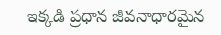ఇక్కడి ప్రధాన జీవనాధారమైన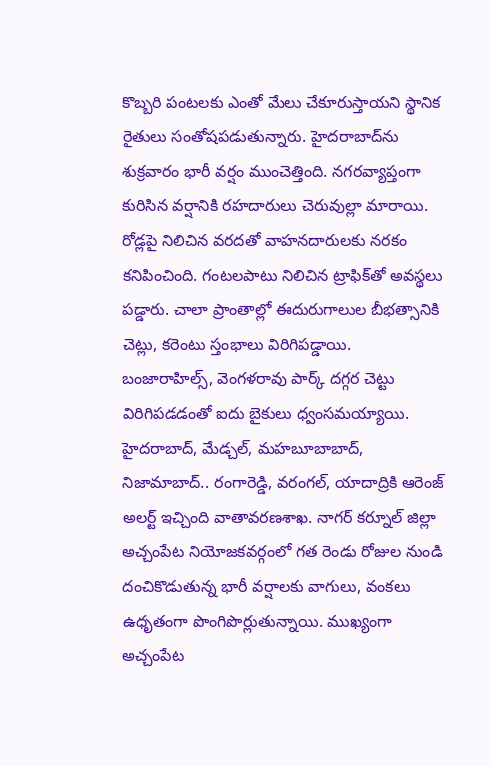కొబ్బరి పంటలకు ఎంతో మేలు చేకూరుస్తాయని స్థానిక రైతులు సంతోషపడుతున్నారు. హైదరాబాద్‌ను శుక్రవారం భారీ వర్షం ముంచెత్తింది. నగరవ్యాప్తంగా కురిసిన వర్షానికి రహదారులు చెరువుల్లా మారాయి. రోడ్లపై నిలిచిన వరదతో వాహనదారులకు నరకం కనిపించింది. గంటలపాటు నిలిచిన ట్రాఫిక్‌తో అవస్థలు పడ్డారు. చాలా ప్రాంతాల్లో ఈదురుగాలుల బీభత్సానికి చెట్లు, కరెంటు స్తంభాలు విరిగిపడ్డాయి. బంజారాహిల్స్, వెంగళరావు పార్క్ దగ్గర చెట్టు విరిగిపడడంతో ఐదు బైకులు ధ్వంసమయ్యాయి. హైదరాబాద్, మేడ్చల్‌, మహబూబాబాద్, నిజామాబాద్.. రంగారెడ్డి, వరంగల్‌, యాదాద్రికి ఆరెంజ్ అలర్ట్ ఇచ్చింది వాతావరణశాఖ. నాగర్ కర్నూల్ జిల్లా అచ్చంపేట నియోజకవర్గంలో గత రెండు రోజుల నుండి దంచికొడుతున్న భారీ వర్షాలకు వాగులు, వంకలు ఉధృతంగా పొంగిపొర్లుతున్నాయి. ముఖ్యంగా అచ్చంపేట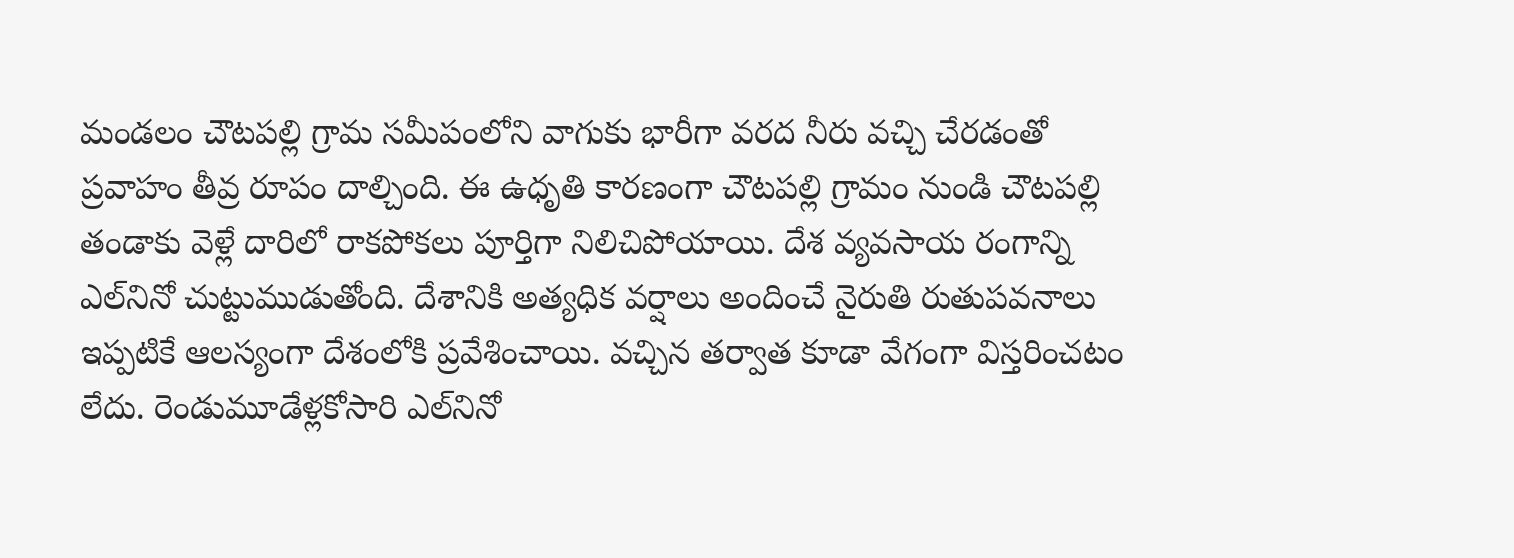మండలం చౌటపల్లి గ్రామ సమీపంలోని వాగుకు భారీగా వరద నీరు వచ్చి చేరడంతో ప్రవాహం తీవ్ర రూపం దాల్చింది. ఈ ఉధృతి కారణంగా చౌటపల్లి గ్రామం నుండి చౌటపల్లి తండాకు వెళ్లే దారిలో రాకపోకలు పూర్తిగా నిలిచిపోయాయి. దేశ వ్యవసాయ రంగాన్ని ఎల్‌నినో చుట్టుముడుతోంది. దేశానికి అత్యధిక వర్షాలు అందించే నైరుతి రుతుపవనాలు ఇప్పటికే ఆలస్యంగా దేశంలోకి ప్రవేశించాయి. వచ్చిన తర్వాత కూడా వేగంగా విస్తరించటం లేదు. రెండుమూడేళ్లకోసారి ఎల్‌నినో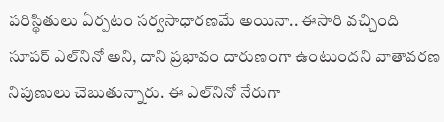పరిస్థితులు ఏర్పటం సర్వసాధారణమే అయినా.. ఈసారి వచ్చింది సూపర్‌ ఎల్‌నినో అని, దాని ప్రభావం దారుణంగా ఉంటుందని వాతావరణ నిపుణులు చెబుతున్నారు. ఈ ఎల్‌నినో నేరుగా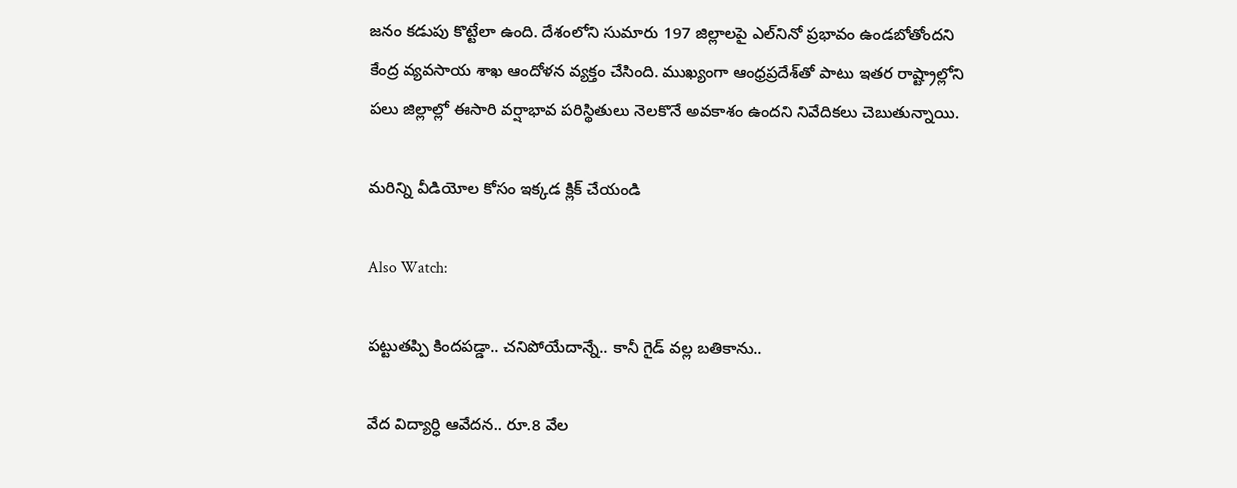జనం కడుపు కొట్టేలా ఉంది. దేశంలోని సుమారు 197 జిల్లాలపై ఎల్‌నినో ప్రభావం ఉండబోతోందని కేంద్ర వ్యవసాయ శాఖ ఆందోళన వ్యక్తం చేసింది. ముఖ్యంగా ఆంధ్రప్రదేశ్‌తో పాటు ఇతర రాష్ట్రాల్లోని పలు జిల్లాల్లో ఈసారి వర్షాభావ పరిస్థితులు నెలకొనే అవకాశం ఉందని నివేదికలు చెబుతున్నాయి.

మరిన్ని వీడియోల కోసం ఇక్కడ క్లిక్ చేయండి

Also Watch:

పట్టుతప్పి కిందపడ్డా.. చనిపోయేదాన్నే.. కానీ గైడ్‌ వల్ల బతికాను..

వేద విద్యార్ధి ఆవేదన.. రూ.8 వేల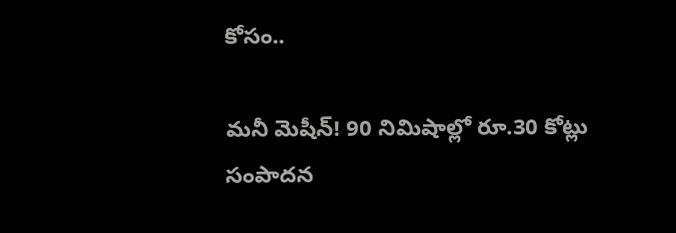కోసం..

మనీ మెషీన్‌! 90 నిమిషాల్లో రూ.30 కోట్లు సంపాదన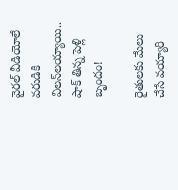వైరల్‌ వీడియోలే వరుడికి విలన్‌లయ్యాయి.. షాక్ తిన్న పెళ్లి బృందం!

రైతులకు మేలు చేసే వయ్యారి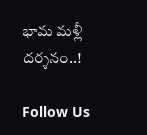భామ మళ్లీ దర్శనం..!

Follow Us